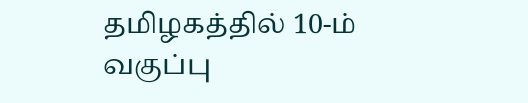தமிழகத்தில் 10-ம் வகுப்பு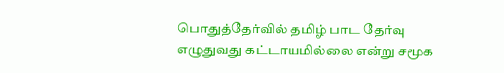பொதுத்தேர்வில் தமிழ் பாட தேர்வு எழுதுவது கட்டாயமில்லை என்று சமூக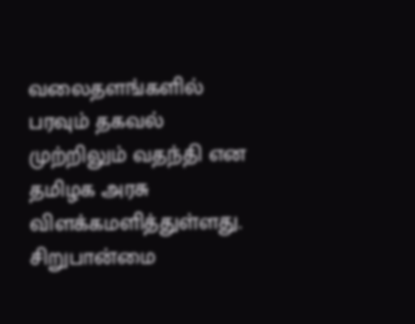வலைதளங்களில் பரவும் தகவல் முற்றிலும் வதந்தி என தமிழக அரசு விளக்கமளித்துள்ளது. சிறுபான்மை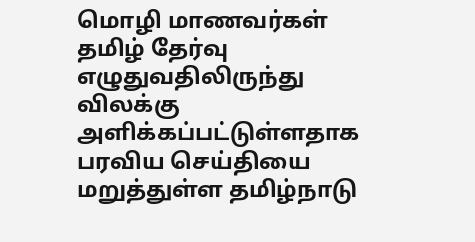மொழி மாணவர்கள் தமிழ் தேர்வு எழுதுவதிலிருந்து விலக்கு அளிக்கப்பட்டுள்ளதாக பரவிய செய்தியை மறுத்துள்ள தமிழ்நாடு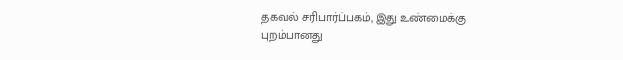தகவல் சரிபார்ப்பகம், இது உண்மைக்கு புறம்பானது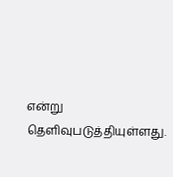என்று தெளிவுபடுத்தியுள்ளது.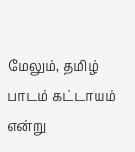மேலும், தமிழ் பாடம் கட்டாயம் என்று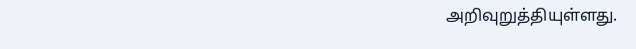அறிவுறுத்தியுள்ளது.